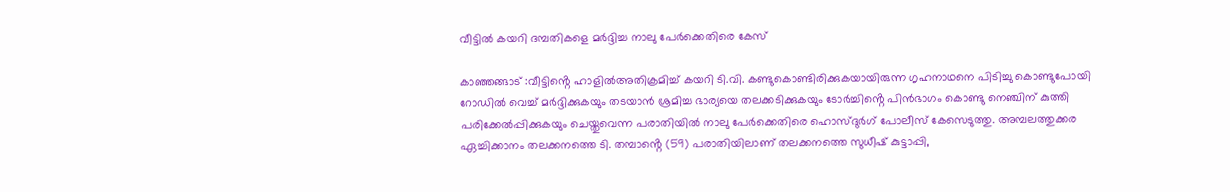വീട്ടിൽ കയറി ദമ്പതികളെ മർദ്ദിച്ച നാലു പേർക്കെതിരെ കേസ്

കാഞ്ഞങ്ങാട് :വീട്ടിൻ്റെ ഹാളിൽഅതിക്രമിച്ച് കയറി ടി.വി. കണ്ടുകൊണ്ടിരിക്കുകയായിരുന്ന ഗൃഹനാഥനെ പിടിച്ചു കൊണ്ടുപോയി റോഡിൽ വെച്ച് മർദ്ദിക്കുകയും തടയാൻ ശ്രമിച്ച ഭാര്യയെ തലക്കടിക്കുകയും ടോർച്ചിൻ്റെ പിൻഭാഗം കൊണ്ടു നെഞ്ചിന് കുത്തി പരിക്കേൽപ്പിക്കുകയും ചെയ്തുവെന്ന പരാതിയിൽ നാലു പേർക്കെതിരെ ഹൊസ്ദുർഗ് പോലീസ് കേസെടുത്തു. അമ്പലത്തുക്കര ഏച്ചിക്കാനം തലക്കനത്തെ ടി. തമ്പാൻ്റെ (59) പരാതിയിലാണ് തലക്കനത്തെ സുധീഷ് കുട്ടാപ്പി,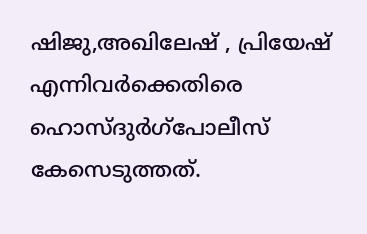ഷിജു,അഖിലേഷ് , പ്രിയേഷ് എന്നിവർക്കെതിരെ ഹൊസ്ദുർഗ്പോലീസ് കേസെടുത്തത്.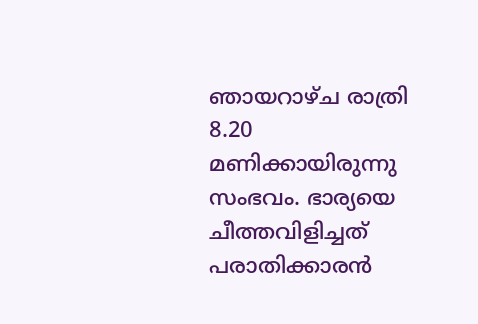ഞായറാഴ്ച രാത്രി 8.20 മണിക്കായിരുന്നു സംഭവം. ഭാര്യയെ ചീത്തവിളിച്ചത് പരാതിക്കാരൻ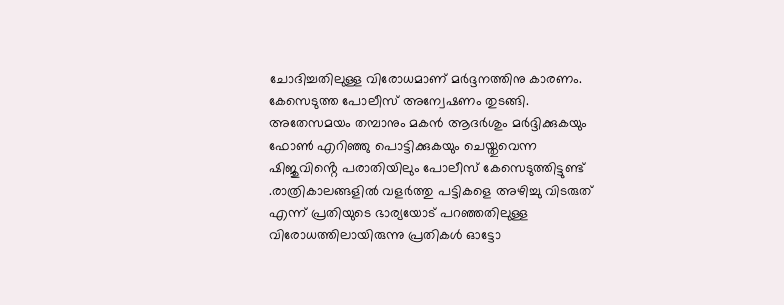ചോദിച്ചതിലുള്ള വിരോധമാണ് മർദ്ദനത്തിനു കാരണം. കേസെടുത്ത പോലീസ് അന്വേഷണം തുടങ്ങി.
അതേസമയം തമ്പാനും മകൻ ആദർശും മർദ്ദിക്കുകയും ഫോൺ എറിഞ്ഞു പൊട്ടിക്കുകയും ചെയ്തുവെന്ന ഷിജുവിൻ്റെ പരാതിയിലും പോലീസ് കേസെടുത്തിട്ടുണ്ട് .രാത്രികാലങ്ങളിൽ വളർത്തു പട്ടികളെ അഴിച്ചു വിടരുത് എന്ന് പ്രതിയുടെ ഭാര്യയോട് പറഞ്ഞതിലുള്ള വിരോധത്തിലായിരുന്നു പ്രതികൾ ഓട്ടോ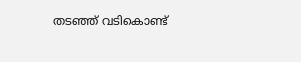തടഞ്ഞ് വടികൊണ്ട്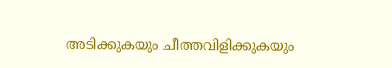അടിക്കുകയും ചീത്തവിളിക്കുകയും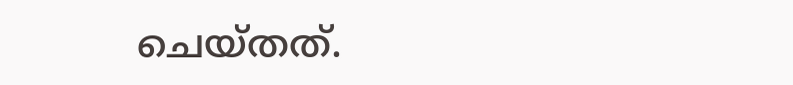ചെയ്തത്.